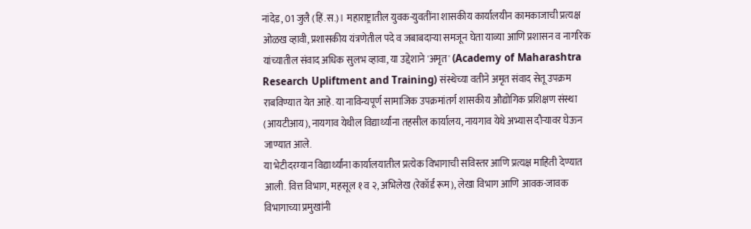नांदेड, 01 जुलै (हिं.स.)। महाराष्ट्रातील युवक-युवतींना शासकीय कार्यालयीन कामकाजाची प्रत्यक्ष ओळख व्हावी, प्रशासकीय यंत्रणेतील पदे व जबाबदाऱ्या समजून घेता याव्या आणि प्रशासन व नागरिक यांच्यातील संवाद अधिक सुलभ व्हावा, या उद्देशाने 'अमृत' (Academy of Maharashtra Research Upliftment and Training) संस्थेच्या वतीने अमृत संवाद सेतू उपक्रम राबविण्यात येत आहे. या नाविन्यपूर्ण सामाजिक उपक्रमांतर्ग शासकीय औद्योगिक प्रशिक्षण संस्था (आयटीआय), नायगाव येथील विद्यार्थ्यांना तहसील कार्यालय, नायगाव येथे अभ्यास दौऱ्यावर घेऊन जाण्यात आले.
या भेटीदरम्यान विद्यार्थ्यांना कार्यालयातील प्रत्येक विभागाची सविस्तर आणि प्रत्यक्ष माहिती देण्यात आली. वित्त विभाग, महसूल १ व २, अभिलेख (रेकॉर्ड रूम), लेखा विभाग आणि आवक-जावक विभागाच्या प्रमुखांनी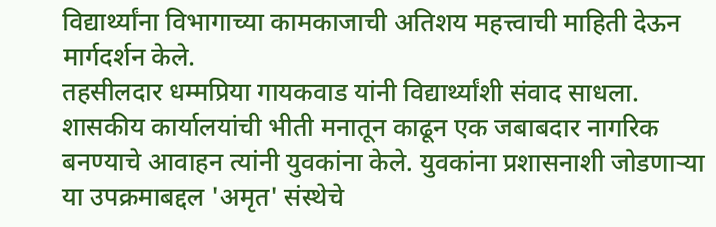विद्यार्थ्यांना विभागाच्या कामकाजाची अतिशय महत्त्वाची माहिती देऊन मार्गदर्शन केले.
तहसीलदार धम्मप्रिया गायकवाड यांनी विद्यार्थ्यांशी संवाद साधला. शासकीय कार्यालयांची भीती मनातून काढून एक जबाबदार नागरिक बनण्याचे आवाहन त्यांनी युवकांना केले. युवकांना प्रशासनाशी जोडणाऱ्या या उपक्रमाबद्दल 'अमृत' संस्थेचे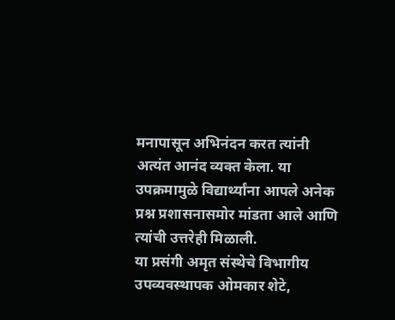मनापासून अभिनंदन करत त्यांनी अत्यंत आनंद व्यक्त केला. या उपक्रमामुळे विद्यार्थ्यांना आपले अनेक प्रश्न प्रशासनासमोर मांडता आले आणि त्यांची उत्तरेही मिळाली.
या प्रसंगी अमृत संस्थेचे विभागीय उपव्यवस्थापक ओमकार शेटे,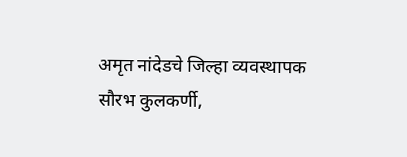अमृत नांदेडचे जिल्हा व्यवस्थापक सौरभ कुलकर्णी,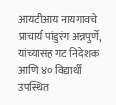आयटीआय नायगावचे प्राचार्य पांडुरंग अन्नपुर्णे, यांच्यासह गट निदेशक आणि ४० विद्यार्थी उपस्थित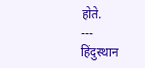होते.
---
हिंदुस्थान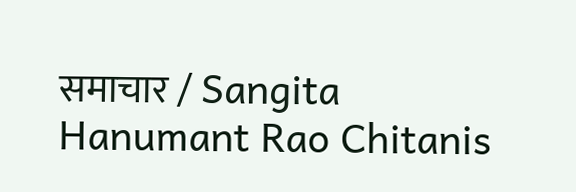समाचार / Sangita Hanumant Rao Chitanis